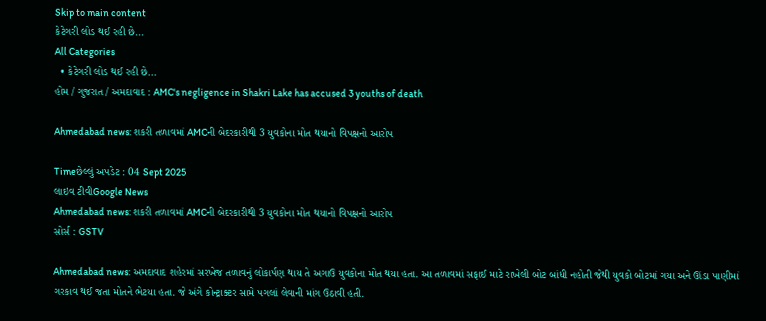Skip to main content
કેટેગરી લોડ થઈ રહી છે...
All Categories
  • કેટેગરી લોડ થઈ રહી છે...
હોમ / ગુજરાત / અમદાવાદ : AMC's negligence in Shakri Lake has accused 3 youths of death

Ahmedabad news: શકરી તળાવમાં AMCની બેદરકારીથી 3 યુવકોના મોત થયાનો વિપક્ષનો આરોપ

Timeછેલ્લું અપડેટ : 04 Sept 2025
લાઇવ ટીવીGoogle News
Ahmedabad news: શકરી તળાવમાં AMCની બેદરકારીથી 3 યુવકોના મોત થયાનો વિપક્ષનો આરોપ
સોર્સ : GSTV

Ahmedabad news: અમદાવાદ શહેરમાં સરખેજ તળાવનું લોકાર્પણ થાય તે અગાઉ યુવકોના મોત થયા હતા. આ તળાવમાં સફાઈ માટે રાખેલી બોટ બાંધી નહોતી જેથી યુવકો બોટમાં ગયા અને ઊંડા પાણીમાં ગરકાવ થઈ જતા મોતને ભેટયા હતા. જે અંગે કોન્ટ્રાક્ટર સામે પગલાં લેવાની માંગ ઉઠાવી હતી.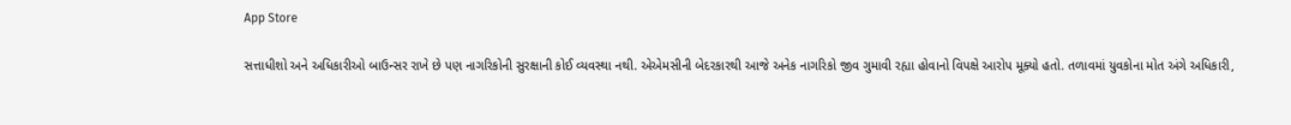App Store

સત્તાધીશો અને અધિકારીઓ બાઉન્સર રાખે છે પણ નાગરિકોની સુરક્ષાની કોઈ વ્યવસ્થા નથી. એએમસીની બેદરકારથી આજે અનેક નાગરિકો જીવ ગુમાવી રહ્યા હોવાનો વિપક્ષે આરોપ મૂક્યો હતો. તળાવમાં યુવકોના મોત અંગે અધિકારી,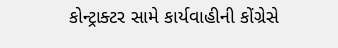કોન્ટ્રાક્ટર સામે કાર્યવાહીની કોંગ્રેસે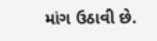માંગ ઉઠાવી છે.